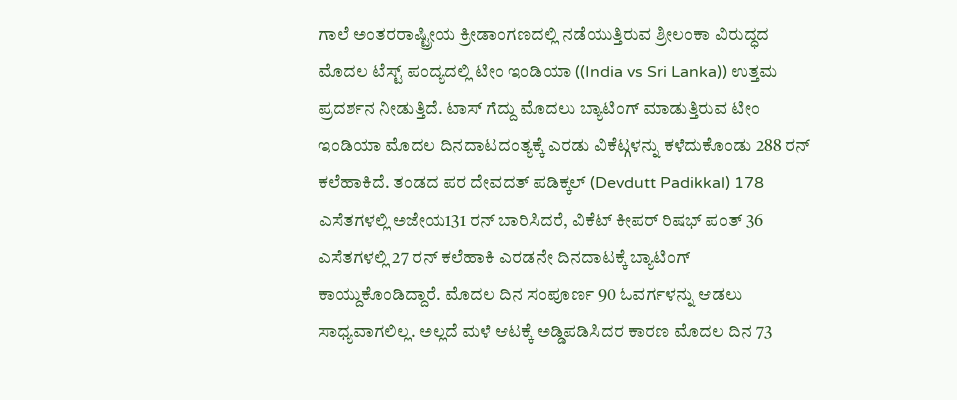ಗಾಲೆ ಅಂತರರಾಷ್ಟ್ರೀಯ ಕ್ರೀಡಾಂಗಣದಲ್ಲಿ ನಡೆಯುತ್ತಿರುವ ಶ್ರೀಲಂಕಾ ವಿರುದ್ಧದ ಮೊದಲ ಟೆಸ್ಟ್ ಪಂದ್ಯದಲ್ಲಿ ಟೀಂ ಇಂಡಿಯಾ ((India vs Sri Lanka)) ಉತ್ತಮ ಪ್ರದರ್ಶನ ನೀಡುತ್ತಿದೆ. ಟಾಸ್ ಗೆದ್ದು ಮೊದಲು ಬ್ಯಾಟಿಂಗ್ ಮಾಡುತ್ತಿರುವ ಟೀಂ ಇಂಡಿಯಾ ಮೊದಲ ದಿನದಾಟದಂತ್ಯಕ್ಕೆ ಎರಡು ವಿಕೆಟ್ಗಳನ್ನು ಕಳೆದುಕೊಂಡು 288 ರನ್ ಕಲೆಹಾಕಿದೆ. ತಂಡದ ಪರ ದೇವದತ್ ಪಡಿಕ್ಕಲ್ (Devdutt Padikkal) 178 ಎಸೆತಗಳಲ್ಲಿ ಅಜೇಯ131 ರನ್ ಬಾರಿಸಿದರೆ, ವಿಕೆಟ್ ಕೀಪರ್ ರಿಷಭ್ ಪಂತ್ 36 ಎಸೆತಗಳಲ್ಲಿ 27 ರನ್ ಕಲೆಹಾಕಿ ಎರಡನೇ ದಿನದಾಟಕ್ಕೆ ಬ್ಯಾಟಿಂಗ್ ಕಾಯ್ದುಕೊಂಡಿದ್ದಾರೆ. ಮೊದಲ ದಿನ ಸಂಪೂರ್ಣ 90 ಓವರ್ಗಳನ್ನು ಆಡಲು ಸಾಧ್ಯವಾಗಲಿಲ್ಲ. ಅಲ್ಲದೆ ಮಳೆ ಆಟಕ್ಕೆ ಅಡ್ಡಿಪಡಿಸಿದರ ಕಾರಣ ಮೊದಲ ದಿನ 73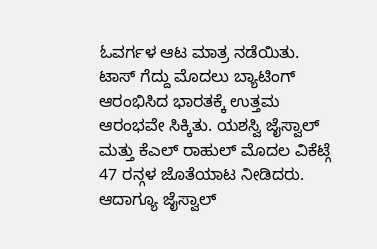ಓವರ್ಗಳ ಆಟ ಮಾತ್ರ ನಡೆಯಿತು.
ಟಾಸ್ ಗೆದ್ದು ಮೊದಲು ಬ್ಯಾಟಿಂಗ್ ಆರಂಭಿಸಿದ ಭಾರತಕ್ಕೆ ಉತ್ತಮ ಆರಂಭವೇ ಸಿಕ್ಕಿತು. ಯಶಸ್ವಿ ಜೈಸ್ವಾಲ್ ಮತ್ತು ಕೆಎಲ್ ರಾಹುಲ್ ಮೊದಲ ವಿಕೆಟ್ಗೆ 47 ರನ್ಗಳ ಜೊತೆಯಾಟ ನೀಡಿದರು. ಆದಾಗ್ಯೂ ಜೈಸ್ವಾಲ್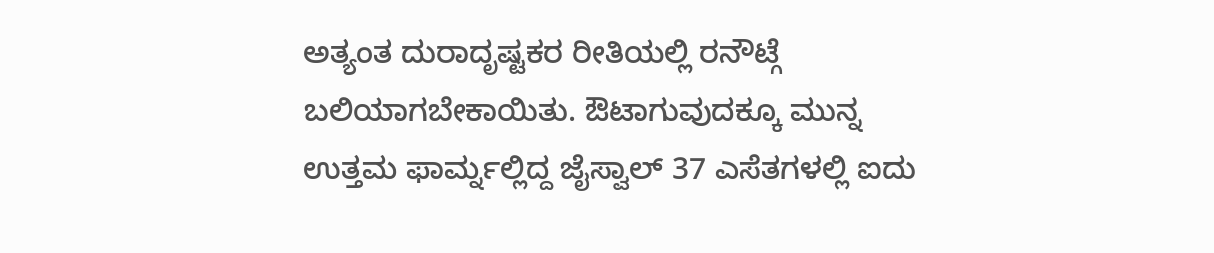ಅತ್ಯಂತ ದುರಾದೃಷ್ಟಕರ ರೀತಿಯಲ್ಲಿ ರನೌಟ್ಗೆ ಬಲಿಯಾಗಬೇಕಾಯಿತು. ಔಟಾಗುವುದಕ್ಕೂ ಮುನ್ನ ಉತ್ತಮ ಫಾರ್ಮ್ನಲ್ಲಿದ್ದ ಜೈಸ್ವಾಲ್ 37 ಎಸೆತಗಳಲ್ಲಿ ಐದು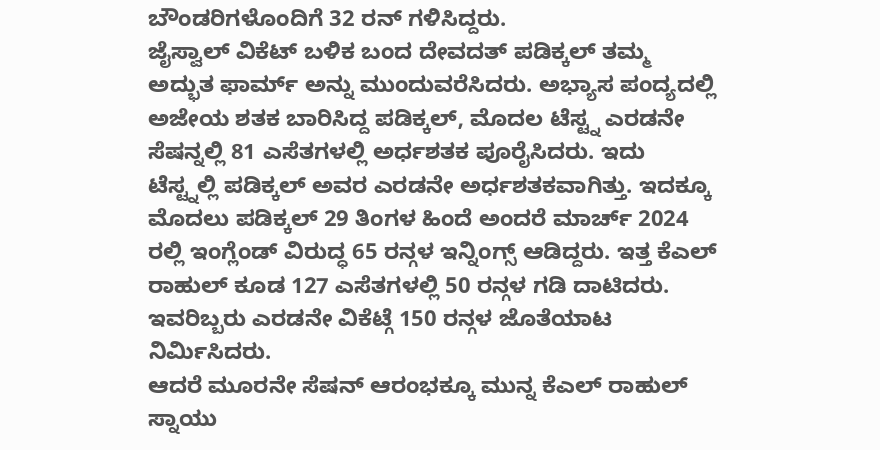ಬೌಂಡರಿಗಳೊಂದಿಗೆ 32 ರನ್ ಗಳಿಸಿದ್ದರು.
ಜೈಸ್ವಾಲ್ ವಿಕೆಟ್ ಬಳಿಕ ಬಂದ ದೇವದತ್ ಪಡಿಕ್ಕಲ್ ತಮ್ಮ ಅದ್ಭುತ ಫಾರ್ಮ್ ಅನ್ನು ಮುಂದುವರೆಸಿದರು. ಅಭ್ಯಾಸ ಪಂದ್ಯದಲ್ಲಿ ಅಜೇಯ ಶತಕ ಬಾರಿಸಿದ್ದ ಪಡಿಕ್ಕಲ್, ಮೊದಲ ಟೆಸ್ಟ್ನ ಎರಡನೇ ಸೆಷನ್ನಲ್ಲಿ 81 ಎಸೆತಗಳಲ್ಲಿ ಅರ್ಧಶತಕ ಪೂರೈಸಿದರು. ಇದು ಟೆಸ್ಟ್ನಲ್ಲಿ ಪಡಿಕ್ಕಲ್ ಅವರ ಎರಡನೇ ಅರ್ಧಶತಕವಾಗಿತ್ತು. ಇದಕ್ಕೂ ಮೊದಲು ಪಡಿಕ್ಕಲ್ 29 ತಿಂಗಳ ಹಿಂದೆ ಅಂದರೆ ಮಾರ್ಚ್ 2024 ರಲ್ಲಿ ಇಂಗ್ಲೆಂಡ್ ವಿರುದ್ಧ 65 ರನ್ಗಳ ಇನ್ನಿಂಗ್ಸ್ ಆಡಿದ್ದರು. ಇತ್ತ ಕೆಎಲ್ ರಾಹುಲ್ ಕೂಡ 127 ಎಸೆತಗಳಲ್ಲಿ 50 ರನ್ಗಳ ಗಡಿ ದಾಟಿದರು. ಇವರಿಬ್ಬರು ಎರಡನೇ ವಿಕೆಟ್ಗೆ 150 ರನ್ಗಳ ಜೊತೆಯಾಟ ನಿರ್ಮಿಸಿದರು.
ಆದರೆ ಮೂರನೇ ಸೆಷನ್ ಆರಂಭಕ್ಕೂ ಮುನ್ನ ಕೆಎಲ್ ರಾಹುಲ್ ಸ್ನಾಯು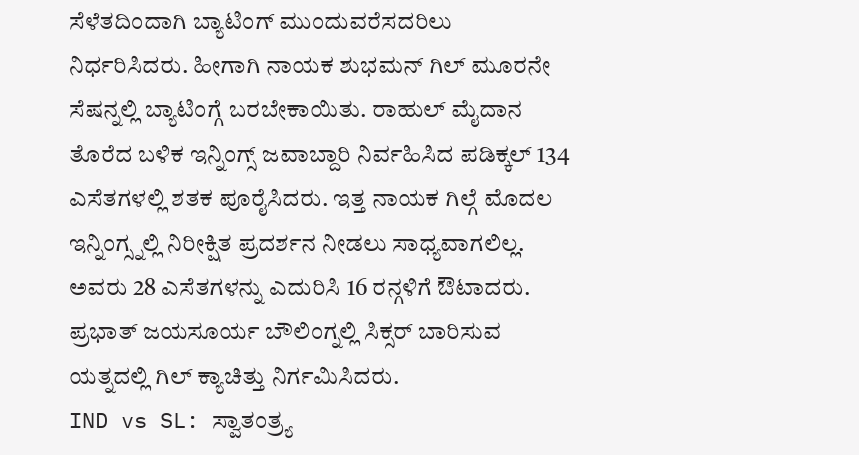ಸೆಳೆತದಿಂದಾಗಿ ಬ್ಯಾಟಿಂಗ್ ಮುಂದುವರೆಸದರಿಲು ನಿರ್ಧರಿಸಿದರು. ಹೀಗಾಗಿ ನಾಯಕ ಶುಭಮನ್ ಗಿಲ್ ಮೂರನೇ ಸೆಷನ್ನಲ್ಲಿ ಬ್ಯಾಟಿಂಗ್ಗೆ ಬರಬೇಕಾಯಿತು. ರಾಹುಲ್ ಮೈದಾನ ತೊರೆದ ಬಳಿಕ ಇನ್ನಿಂಗ್ಸ್ ಜವಾಬ್ದಾರಿ ನಿರ್ವಹಿಸಿದ ಪಡಿಕ್ಕಲ್ 134 ಎಸೆತಗಳಲ್ಲಿ ಶತಕ ಪೂರೈಸಿದರು. ಇತ್ತ ನಾಯಕ ಗಿಲ್ಗೆ ಮೊದಲ ಇನ್ನಿಂಗ್ಸ್ನಲ್ಲಿ ನಿರೀಕ್ಷಿತ ಪ್ರದರ್ಶನ ನೀಡಲು ಸಾಧ್ಯವಾಗಲಿಲ್ಲ. ಅವರು 28 ಎಸೆತಗಳನ್ನು ಎದುರಿಸಿ 16 ರನ್ಗಳಿಗೆ ಔಟಾದರು. ಪ್ರಭಾತ್ ಜಯಸೂರ್ಯ ಬೌಲಿಂಗ್ನಲ್ಲಿ ಸಿಕ್ಸರ್ ಬಾರಿಸುವ ಯತ್ನದಲ್ಲಿ ಗಿಲ್ ಕ್ಯಾಚಿತ್ತು ನಿರ್ಗಮಿಸಿದರು.
IND vs SL: ಸ್ವಾತಂತ್ರ್ಯ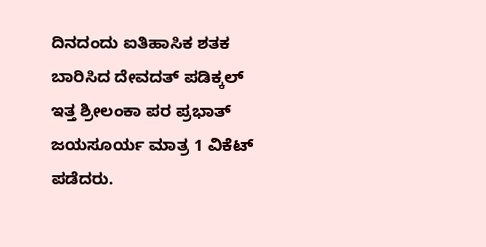ದಿನದಂದು ಐತಿಹಾಸಿಕ ಶತಕ ಬಾರಿಸಿದ ದೇವದತ್ ಪಡಿಕ್ಕಲ್
ಇತ್ತ ಶ್ರೀಲಂಕಾ ಪರ ಪ್ರಭಾತ್ ಜಯಸೂರ್ಯ ಮಾತ್ರ 1 ವಿಕೆಟ್ ಪಡೆದರು.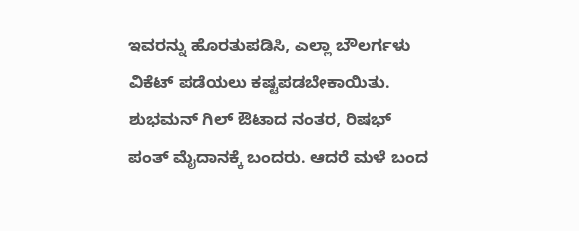ಇವರನ್ನು ಹೊರತುಪಡಿಸಿ, ಎಲ್ಲಾ ಬೌಲರ್ಗಳು ವಿಕೆಟ್ ಪಡೆಯಲು ಕಷ್ಟಪಡಬೇಕಾಯಿತು. ಶುಭಮನ್ ಗಿಲ್ ಔಟಾದ ನಂತರ, ರಿಷಭ್ ಪಂತ್ ಮೈದಾನಕ್ಕೆ ಬಂದರು. ಆದರೆ ಮಳೆ ಬಂದ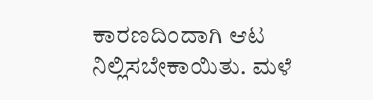ಕಾರಣದಿಂದಾಗಿ ಆಟ ನಿಲ್ಲಿಸಬೇಕಾಯಿತು. ಮಳೆ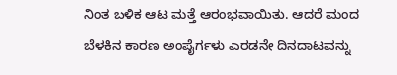ನಿಂತ ಬಳಿಕ ಆಟ ಮತ್ತೆ ಆರಂಭವಾಯಿತು. ಆದರೆ ಮಂದ ಬೆಳಕಿನ ಕಾರಣ ಅಂಪೈರ್ಗಳು ಎರಡನೇ ದಿನದಾಟವನ್ನು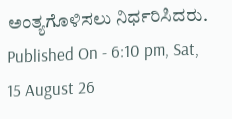ಅಂತ್ಯಗೊಳಿಸಲು ನಿರ್ಧರಿಸಿದರು.
Published On - 6:10 pm, Sat, 15 August 26